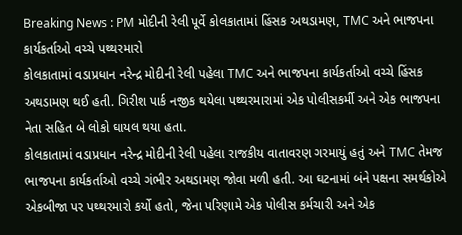Breaking News : PM મોદીની રેલી પૂર્વે કોલકાતામાં હિંસક અથડામણ, TMC અને ભાજપના કાર્યકર્તાઓ વચ્ચે પથ્થરમારો
કોલકાતામાં વડાપ્રધાન નરેન્દ્ર મોદીની રેલી પહેલા TMC અને ભાજપના કાર્યકર્તાઓ વચ્ચે હિંસક અથડામણ થઈ હતી. ગિરીશ પાર્ક નજીક થયેલા પથ્થરમારામાં એક પોલીસકર્મી અને એક ભાજપના નેતા સહિત બે લોકો ઘાયલ થયા હતા.
કોલકાતામાં વડાપ્રધાન નરેન્દ્ર મોદીની રેલી પહેલા રાજકીય વાતાવરણ ગરમાયું હતું અને TMC તેમજ ભાજપના કાર્યકર્તાઓ વચ્ચે ગંભીર અથડામણ જોવા મળી હતી. આ ઘટનામાં બંને પક્ષના સમર્થકોએ એકબીજા પર પથ્થરમારો કર્યો હતો, જેના પરિણામે એક પોલીસ કર્મચારી અને એક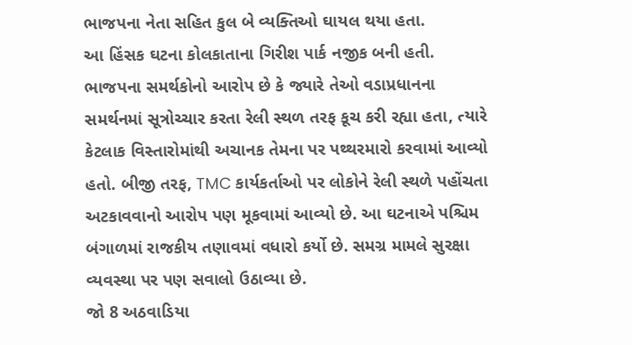ભાજપના નેતા સહિત કુલ બે વ્યક્તિઓ ઘાયલ થયા હતા.
આ હિંસક ઘટના કોલકાતાના ગિરીશ પાર્ક નજીક બની હતી. ભાજપના સમર્થકોનો આરોપ છે કે જ્યારે તેઓ વડાપ્રધાનના સમર્થનમાં સૂત્રોચ્ચાર કરતા રેલી સ્થળ તરફ કૂચ કરી રહ્યા હતા, ત્યારે કેટલાક વિસ્તારોમાંથી અચાનક તેમના પર પથ્થરમારો કરવામાં આવ્યો હતો. બીજી તરફ, TMC કાર્યકર્તાઓ પર લોકોને રેલી સ્થળે પહોંચતા અટકાવવાનો આરોપ પણ મૂકવામાં આવ્યો છે. આ ઘટનાએ પશ્ચિમ બંગાળમાં રાજકીય તણાવમાં વધારો કર્યો છે. સમગ્ર મામલે સુરક્ષા વ્યવસ્થા પર પણ સવાલો ઉઠાવ્યા છે.
જો 8 અઠવાડિયા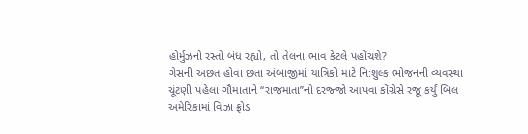હોર્મુઝનો રસ્તો બંધ રહ્યો, તો તેલના ભાવ કેટલે પહોંચશે?
ગેસની અછત હોવા છતા અંબાજીમાં યાત્રિકો માટે નિ:શુલ્ક ભોજનની વ્યવસ્થા
ચૂંટણી પહેલા ગૌમાતાને “રાજમાતા”નો દરજ્જો આપવા કોંગ્રેસે રજૂ કર્યું બિલ
અમેરિકામાં વિઝા ફ્રોડ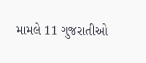મામલે 11 ગુજરાતીઓ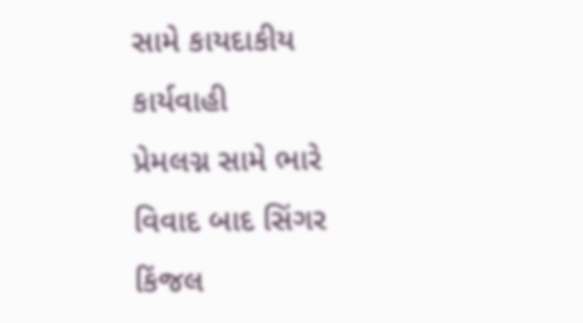સામે કાયદાકીય કાર્યવાહી
પ્રેમલગ્ન સામે ભારે વિવાદ બાદ સિંગર કિંજલ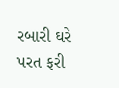રબારી ઘરે પરત ફરી